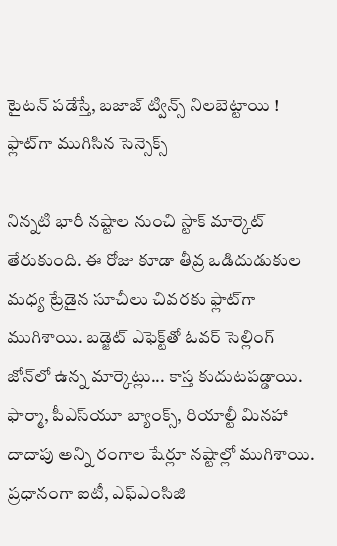టైటన్ పడేస్తే, బజాజ్ ట్విన్స్ నిలబెట్టాయి ! ఫ్లాట్‌గా ముగిసిన సెన్సెక్స్

నిన్నటి భారీ నష్టాల నుంచి స్టాక్ మార్కెట్ తేరుకుంది. ఈ రోజు కూడా తీవ్ర ఒడిదుడుకుల మధ్య ట్రేడైన సూచీలు చివరకు ఫ్లాట్‌గా ముగిశాయి. బడ్జెట్ ఎఫెక్ట్‌తో ఓవర్ సెల్లింగ్ జోన్‌లో ఉన్న మార్కెట్లు... కాస్త కుదుటపడ్డాయి. ఫార్మా, పీఎస్‌యూ బ్యాంక్స్, రియాల్టీ మినహా దాదాపు అన్ని రంగాల షేర్లూ నష్టాల్లో ముగిశాయి. ప్రధానంగా ఐటీ, ఎఫ్ఎంసిజి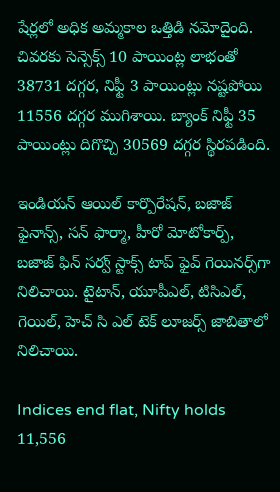షేర్లలో అధిక అమ్మకాల ఒత్తిడి నమోదైంది. చివరకు సెన్సెక్స్ 10 పాయింట్ల లాభంతో 38731 దగ్గర, నిఫ్టీ 3 పాయింట్లు నష్టపోయి 11556 దగ్గర ముగిశాయి. బ్యాంక్ నిఫ్టీ 35 పాయింట్లు దిగొచ్చి 30569 దగ్గర స్థిరపడింది.

ఇండియన్ ఆయిల్ కార్పొరేషన్, బజాజ్ ఫైనాన్స్, సన్ ఫార్మా, హీరో మోటోకార్ప్, బజాజ్ ఫిన్ సర్వ్ స్టాక్స్ టాప్ ఫైవ్ గెయినర్స్‌గా నిలిచాయి. టైటాన్, యూపీఎల్, టిసిఎల్, గెయిల్, హెచ్ సి ఎల్ టెక్ లూజర్స్ జాబితాలో నిలిచాయి.

Indices end flat, Nifty holds 11,556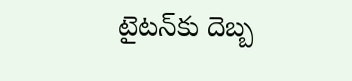టైటన్‌కు దెబ్బ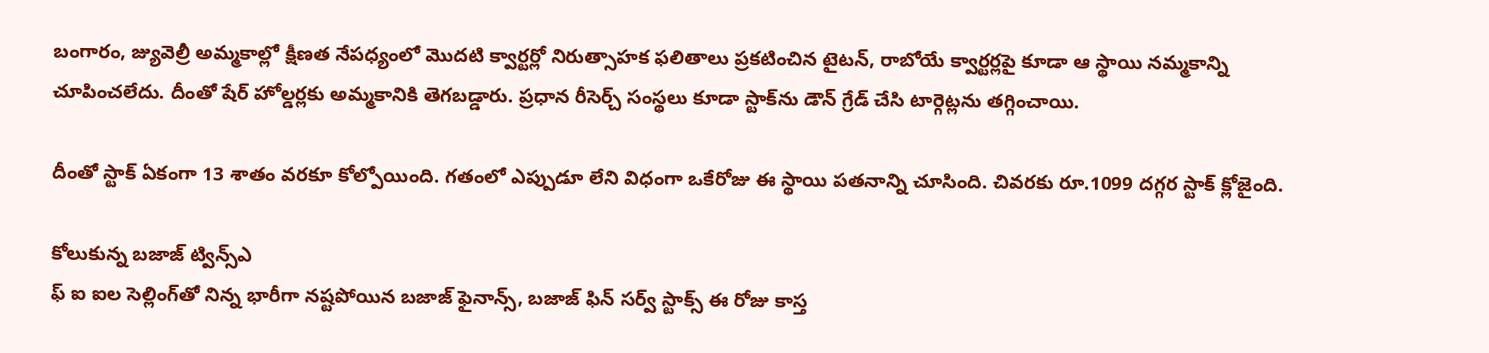బంగారం, జ్యువెల్రీ అమ్మకాల్లో క్షీణత నేపధ్యంలో మొదటి క్వార్టర్లో నిరుత్సాహక ఫలితాలు ప్రకటించిన టైటన్, రాబోయే క్వార్టర్లపై కూడా ఆ స్థాయి నమ్మకాన్ని చూపించలేదు. దీంతో షేర్ హోల్డర్లకు అమ్మకానికి తెగబడ్డారు. ప్రధాన రీసెర్చ్ సంస్థలు కూడా స్టాక్‌ను డౌన్ గ్రేడ్ చేసి టార్గెట్లను తగ్గించాయి.

దీంతో స్టాక్ ఏకంగా 13 శాతం వరకూ కోల్పోయింది. గతంలో ఎప్పుడూ లేని విధంగా ఒకేరోజు ఈ స్థాయి పతనాన్ని చూసింది. చివరకు రూ.1099 దగ్గర స్టాక్ క్లోజైంది.

కోలుకున్న బజాజ్ ట్విన్స్ఎ
ఫ్ ఐ ఐల సెల్లింగ్‌తో నిన్న భారీగా నష్టపోయిన బజాజ్ ఫైనాన్స్, బజాజ్ ఫిన్ సర్వ్ స్టాక్స్ ఈ రోజు కాస్త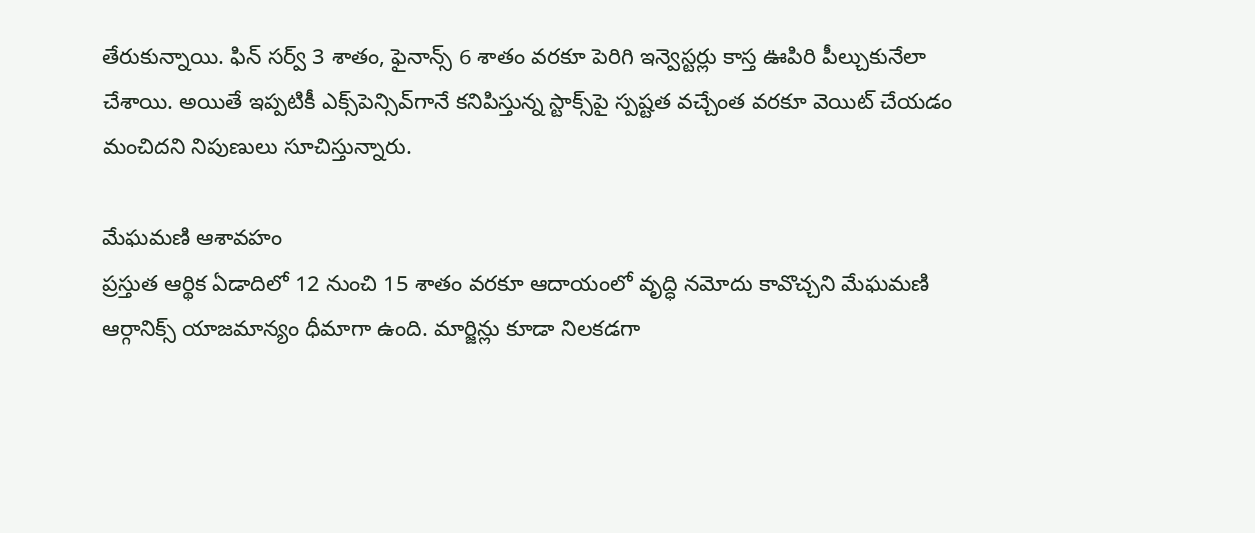తేరుకున్నాయి. ఫిన్ సర్వ్ 3 శాతం, ఫైనాన్స్ 6 శాతం వరకూ పెరిగి ఇన్వెస్టర్లు కాస్త ఊపిరి పీల్చుకునేలా చేశాయి. అయితే ఇప్పటికీ ఎక్స్‌పెన్సివ్‌గానే కనిపిస్తున్న స్టాక్స్‌పై స్పష్టత వచ్చేంత వరకూ వెయిట్ చేయడం మంచిదని నిపుణులు సూచిస్తున్నారు.

మేఘమణి ఆశావహం
ప్రస్తుత ఆర్థిక ఏడాదిలో 12 నుంచి 15 శాతం వరకూ ఆదాయంలో వృద్ధి నమోదు కావొచ్చని మేఘమణి ఆర్గానిక్స్ యాజమాన్యం ధీమాగా ఉంది. మార్జిన్లు కూడా నిలకడగా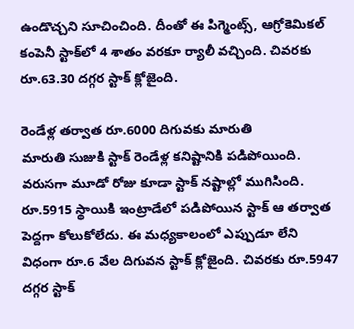ఉండొచ్చని సూచించింది. దీంతో ఈ పిగ్మెంట్స్, ఆగ్రోకెమికల్ కంపెనీ స్టాక్‌లో 4 శాతం వరకూ ర్యాలీ వచ్చింది. చివరకు రూ.63.30 దగ్గర స్టాక్ క్లోజైంది.

రెండేళ్ల తర్వాత రూ.6000 దిగువకు మారుతి
మారుతి సుజుకి స్టాక్ రెండేళ్ల కనిష్టానికి పడిపోయింది. వరుసగా మూడో రోజు కూడా స్టాక్ నష్టాల్లో ముగిసింది. రూ.5915 స్థాయికి ఇంట్రాడేలో పడిపోయిన స్టాక్ ఆ తర్వాత పెద్దగా కోలుకోలేదు. ఈ మధ్యకాలంలో ఎప్పుడూ లేని విధంగా రూ.6 వేల దిగువన స్టాక్ క్లోజైంది. చివరకు రూ.5947 దగ్గర స్టాక్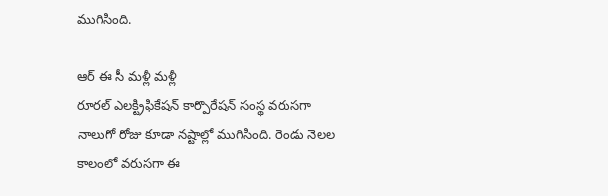ముగిసింది.

ఆర్ ఈ సీ మళ్లీ మళ్లీ
రూరల్ ఎలక్ట్రిఫికేషన్ కార్పొరేషన్ సంస్థ వరుసగా నాలుగో రోజు కూడా నష్టాల్లో ముగిసింది. రెండు నెలల కాలంలో వరుసగా ఈ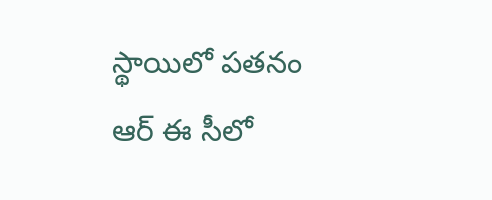స్థాయిలో పతనం ఆర్ ఈ సీలో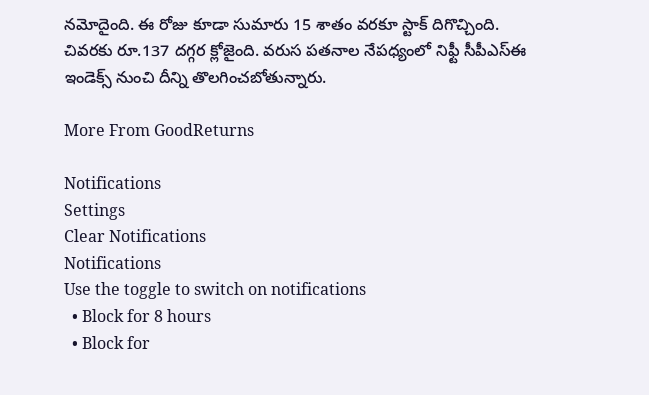నమోదైంది. ఈ రోజు కూడా సుమారు 15 శాతం వరకూ స్టాక్ దిగొచ్చింది. చివరకు రూ.137 దగ్గర క్లోజైంది. వరుస పతనాల నేపధ్యంలో నిఫ్టీ సీపీఎస్ఈ ఇండెక్స్ నుంచి దీన్ని తొలగించబోతున్నారు.

More From GoodReturns

Notifications
Settings
Clear Notifications
Notifications
Use the toggle to switch on notifications
  • Block for 8 hours
  • Block for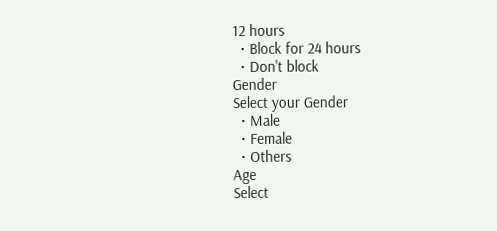12 hours
  • Block for 24 hours
  • Don't block
Gender
Select your Gender
  • Male
  • Female
  • Others
Age
Select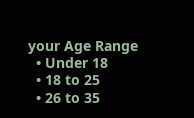your Age Range
  • Under 18
  • 18 to 25
  • 26 to 35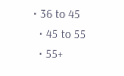• 36 to 45
  • 45 to 55
  • 55+